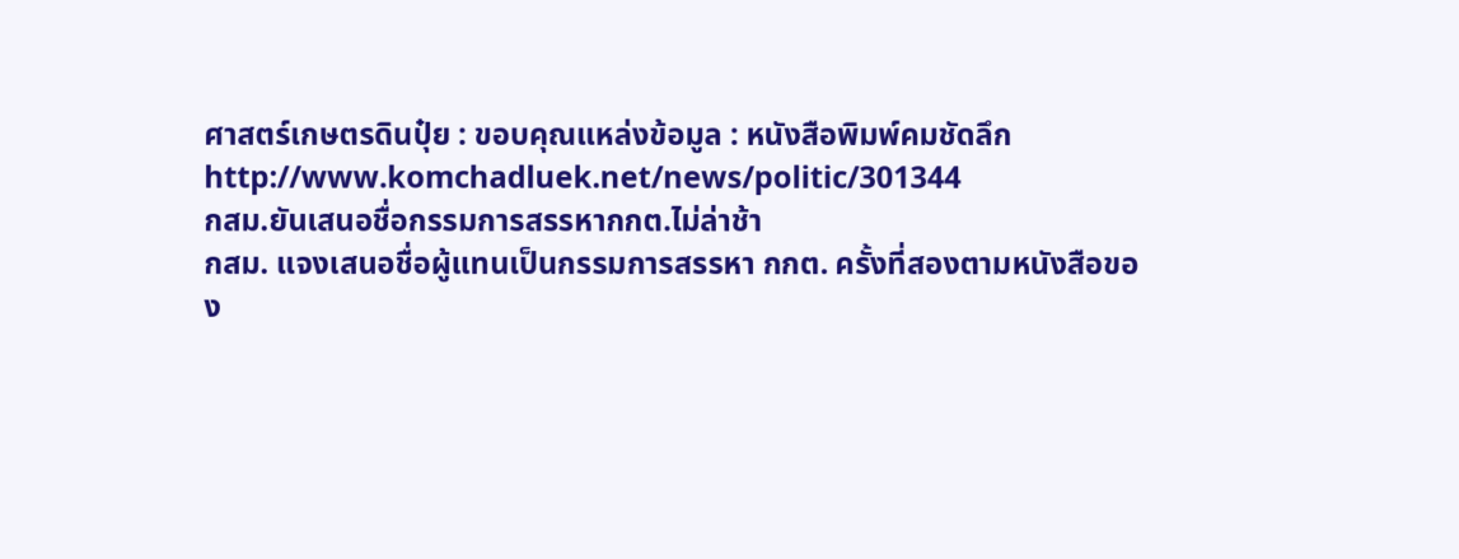ศาสตร์เกษตรดินปุ๋ย : ขอบคุณแหล่งข้อมูล : หนังสือพิมพ์คมชัดลึก
http://www.komchadluek.net/news/politic/301344
กสม.ยันเสนอชื่อกรรมการสรรหากกต.ไม่ล่าช้า
กสม. แจงเสนอชื่อผู้แทนเป็นกรรมการสรรหา กกต. ครั้งที่สองตามหนังสือของ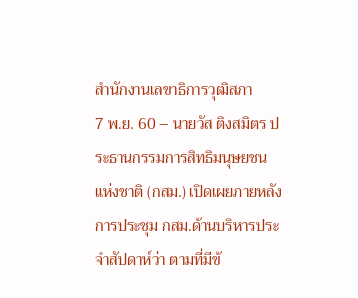สำนักงานเลขาธิการวุฒิสภา
7 พ.ย. 60 – นายวัส ติงสมิตร ประธานกรรมการสิทธิมนุษยชนแห่งชาติ (กสม.) เปิดเผยภายหลังการประชุม กสม.ด้านบริหารประจำสัปดาห์ว่า ตามที่มีข้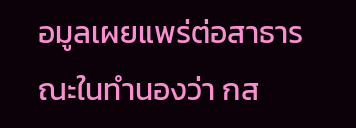อมูลเผยแพร่ต่อสาธารณะในทำนองว่า กส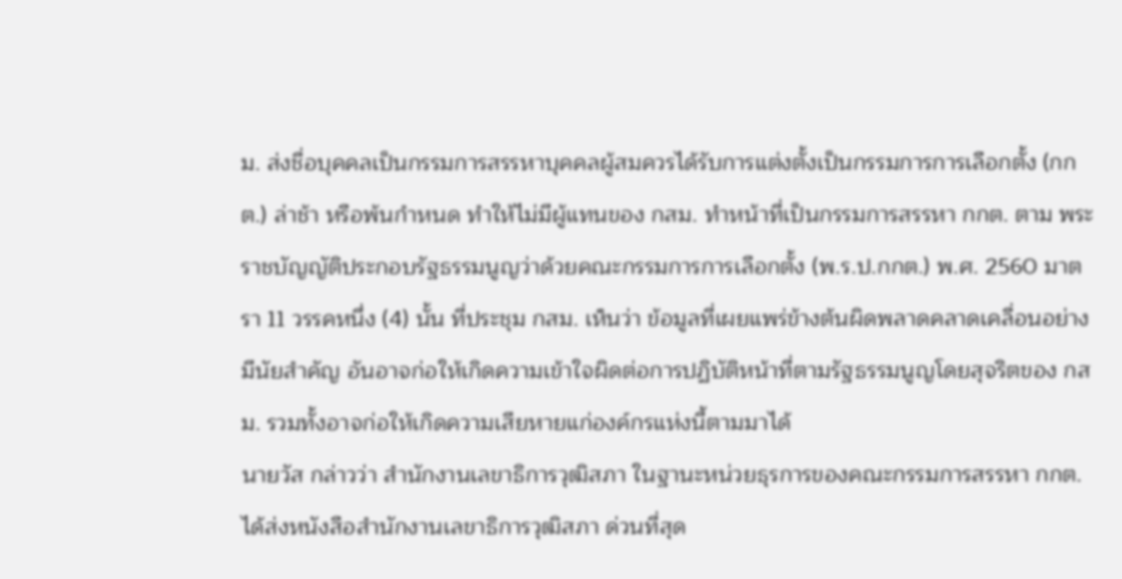ม. ส่งชื่อบุคคลเป็นกรรมการสรรหาบุคคลผู้สมควรได้รับการแต่งตั้งเป็นกรรมการการเลือกตั้ง (กกต.) ล่าช้า หรือพ้นกำหนด ทำให้ไม่มีผู้แทนของ กสม. ทำหน้าที่เป็นกรรมการสรรหา กกต. ตาม พระราชบัญญัติประกอบรัฐธรรมนูญว่าด้วยคณะกรรมการการเลือกตั้ง (พ.ร.ป.กกต.) พ.ศ. 2560 มาตรา 11 วรรคหนึ่ง (4) นั้น ที่ประชุม กสม. เห็นว่า ข้อมูลที่เผยแพร่ข้างต้นผิดพลาดคลาดเคลื่อนอย่างมีนัยสำคัญ อันอาจก่อให้เกิดความเข้าใจผิดต่อการปฏิบัติหน้าที่ตามรัฐธรรมนูญโดยสุจริตของ กสม. รวมทั้งอาจก่อให้เกิดความเสียหายแก่องค์กรแห่งนี้ตามมาได้
นายวัส กล่าวว่า สำนักงานเลขาธิการวุฒิสภา ในฐานะหน่วยธุรการของคณะกรรมการสรรหา กกต. ได้ส่งหนังสือสำนักงานเลขาธิการวุฒิสภา ด่วนที่สุด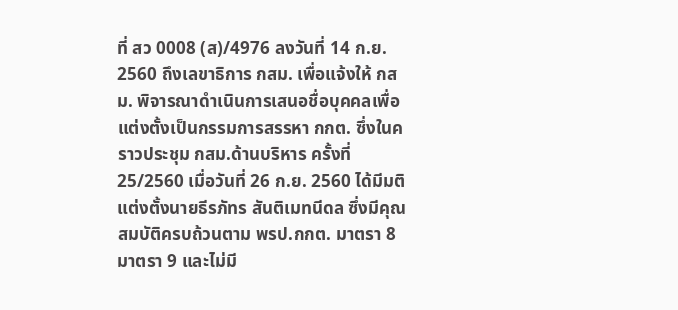ที่ สว 0008 (ส)/4976 ลงวันที่ 14 ก.ย. 2560 ถึงเลขาธิการ กสม. เพื่อแจ้งให้ กสม. พิจารณาดำเนินการเสนอชื่อบุคคลเพื่อแต่งตั้งเป็นกรรมการสรรหา กกต. ซึ่งในคราวประชุม กสม.ด้านบริหาร ครั้งที่ 25/2560 เมื่อวันที่ 26 ก.ย. 2560 ได้มีมติแต่งตั้งนายธีรภัทร สันติเมทนีดล ซึ่งมีคุณสมบัติครบถ้วนตาม พรป.กกต. มาตรา 8 มาตรา 9 และไม่มี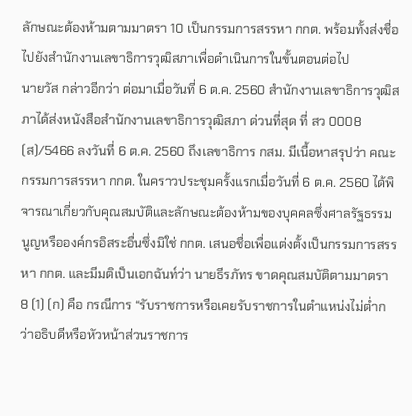ลักษณะต้องห้ามตามมาตรา 10 เป็นกรรมการสรรหา กกต. พร้อมทั้งส่งชื่อไปยังสำนักงานเลขาธิการวุฒิสภาเพื่อดำเนินการในขั้นตอนต่อไป
นายวัส กล่าวอีกว่า ต่อมาเมื่อวันที่ 6 ต.ค. 2560 สำนักงานเลขาธิการวุฒิสภาได้ส่งหนังสือสำนักงานเลขาธิการวุฒิสภา ด่วนที่สุด ที่ สว 0008 (ส)/5466 ลงวันที่ 6 ต.ค. 2560 ถึงเลขาธิการ กสม. มีเนื้อหาสรุปว่า คณะกรรมการสรรหา กกต. ในคราวประชุมครั้งแรกเมื่อวันที่ 6 ต.ค. 2560 ได้พิจารณาเกี่ยวกับคุณสมบัติและลักษณะต้องห้ามของบุคคลซึ่งศาลรัฐธรรมนูญหรือองค์กรอิสระอื่นซึ่งมิใช่ กกต. เสนอชื่อเพื่อแต่งตั้งเป็นกรรมการสรรหา กกต. และมีมติเป็นเอกฉันท์ว่า นายธีรภัทร ขาดคุณสมบัติตามมาตรา 8 (1) (ก) คือ กรณีการ “รับราชการหรือเคยรับราชการในตำแหน่งไม่ต่ำกว่าอธิบดีหรือหัวหน้าส่วนราชการ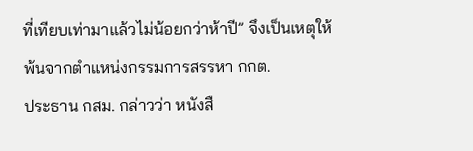ที่เทียบเท่ามาแล้วไม่น้อยกว่าห้าปี” จึงเป็นเหตุให้พ้นจากตำแหน่งกรรมการสรรหา กกต.
ประธาน กสม. กล่าวว่า หนังสื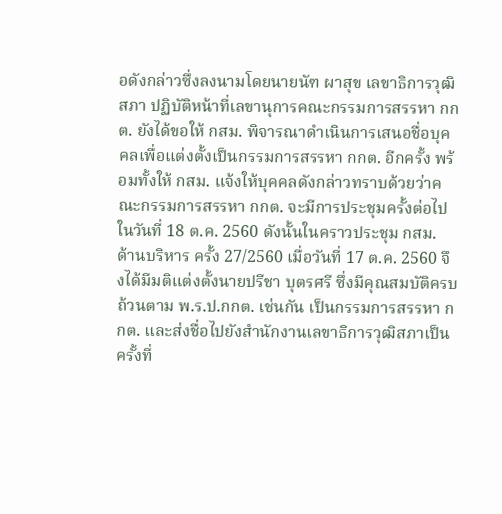อดังกล่าวซึ่งลงนามโดยนายนัฑ ผาสุข เลขาธิการวุฒิสภา ปฏิบัติหน้าที่เลขานุการคณะกรรมการสรรหา กกต. ยังได้ขอให้ กสม. พิจารณาดำเนินการเสนอชื่อบุคคลเพื่อแต่งตั้งเป็นกรรมการสรรหา กกต. อีกครั้ง พร้อมทั้งให้ กสม. แจ้งให้บุคคลดังกล่าวทราบด้วยว่าคณะกรรมการสรรหา กกต. จะมีการประชุมครั้งต่อไปในวันที่ 18 ต.ค. 2560 ดังนั้นในคราวประชุม กสม. ด้านบริหาร ครั้ง 27/2560 เมื่อวันที่ 17 ต.ค. 2560 จึงได้มีมติแต่งตั้งนายปรีชา บุตรศรี ซึ่งมีคุณสมบัติครบถ้วนตาม พ.ร.ป.กกต. เช่นกัน เป็นกรรมการสรรหา กกต. และส่งชื่อไปยังสำนักงานเลขาธิการวุฒิสภาเป็นครั้งที่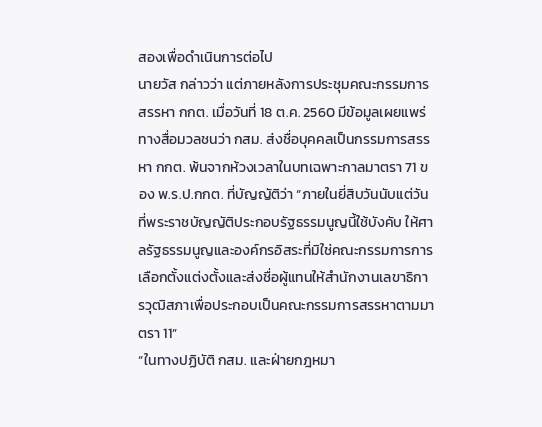สองเพื่อดำเนินการต่อไป
นายวัส กล่าวว่า แต่ภายหลังการประชุมคณะกรรมการสรรหา กกต. เมื่อวันที่ 18 ต.ค. 2560 มีข้อมูลเผยแพร่ทางสื่อมวลชนว่า กสม. ส่งชื่อบุคคลเป็นกรรมการสรรหา กกต. พ้นจากห้วงเวลาในบทเฉพาะกาลมาตรา 71 ของ พ.ร.ป.กกต. ที่บัญญัติว่า “ภายในยี่สิบวันนับแต่วันที่พระราชบัญญัติประกอบรัฐธรรมนูญนี้ใช้บังคับ ให้ศาลรัฐธรรมนูญและองค์กรอิสระที่มิใช่คณะกรรมการการเลือกตั้งแต่งตั้งและส่งชื่อผู้แทนให้สำนักงานเลขาธิการวุฒิสภาเพื่อประกอบเป็นคณะกรรมการสรรหาตามมาตรา 11”
“ในทางปฏิบัติ กสม. และฝ่ายกฎหมา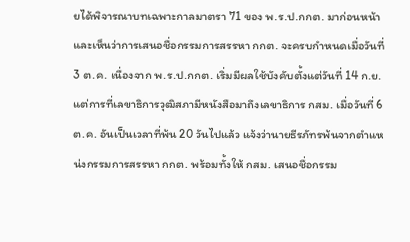ยได้พิจารณาบทเฉพาะกาลมาตรา 71 ของ พ.ร.ป.กกต. มาก่อนหน้า และเห็นว่าการเสนอชื่อกรรมการสรรหา กกต. จะครบกำหนดเมื่อวันที่ 3 ต.ค. เนื่องจาก พ.ร.ป.กกต. เริ่มมีผลใช้บังคับตั้งแต่วันที่ 14 ก.ย. แต่การที่เลขาธิการวุฒิสภามีหนังสือมาถึงเลขาธิการ กสม. เมื่อวันที่ 6 ต.ค. อันเป็นเวลาที่พ้น 20 วันไปแล้ว แจ้งว่านายธีรภัทรพ้นจากตำแหน่งกรรมการสรรหา กกต. พร้อมทั้งให้ กสม. เสนอชื่อกรรม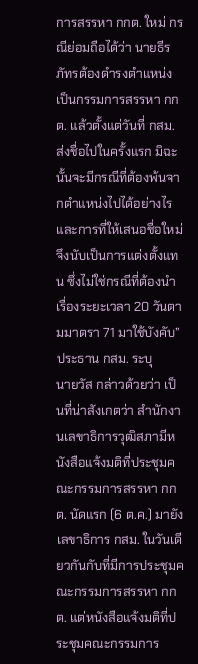การสรรหา กกต. ใหม่ กรณีย่อมถือได้ว่า นายธีรภัทรต้องดำรงตำแหน่งเป็นกรรมการสรรหา กกต. แล้วตั้งแต่วันที่ กสม. ส่งชื่อไปในครั้งแรก มิฉะนั้นจะมีกรณีที่ต้องพ้นจากตำแหน่งไปได้อย่างไร และการที่ให้เสนอชื่อใหม่จึงนับเป็นการแต่งตั้งแทน ซึ่งไม่ใช่กรณีที่ต้องนำเรื่องระยะเวลา 20 วันตามมาตรา 71 มาใช้บังคับ” ประธาน กสม. ระบุ
นายวัส กล่าวด้วยว่า เป็นที่น่าสังเกตว่า สำนักงานเลขาธิการวุฒิสภามีหนังสือแจ้งมติที่ประชุมคณะกรรมการสรรหา กกต. นัดแรก (6 ต.ค.) มายังเลขาธิการ กสม. ในวันเดียวกันกับที่มีการประชุมคณะกรรมการสรรหา กกต. แต่หนังสือแจ้งมติที่ประชุมคณะกรรมการ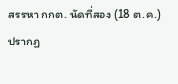สรรหา กกต. นัดที่สอง (18 ต.ค.) ปรากฏ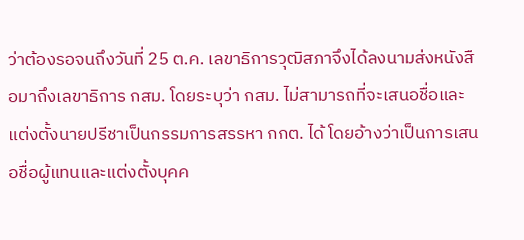ว่าต้องรอจนถึงวันที่ 25 ต.ค. เลขาธิการวุฒิสภาจึงได้ลงนามส่งหนังสือมาถึงเลขาธิการ กสม. โดยระบุว่า กสม. ไม่สามารถที่จะเสนอชื่อและแต่งตั้งนายปรีชาเป็นกรรมการสรรหา กกต. ได้ โดยอ้างว่าเป็นการเสนอชื่อผู้แทนและแต่งตั้งบุคค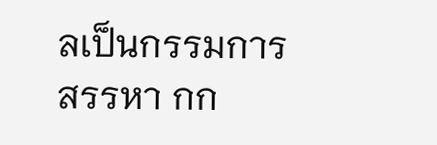ลเป็นกรรมการสรรหา กก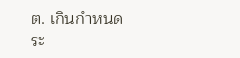ต. เกินกำหนดระ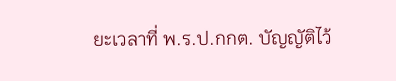ยะเวลาที่ พ.ร.ป.กกต. บัญญัติไว้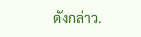ดังกล่าว.